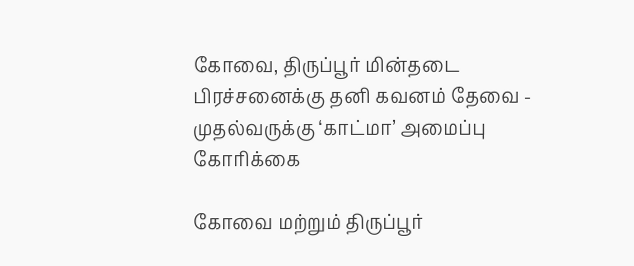கோவை, திருப்பூர் மின்தடை பிரச்சனைக்கு தனி கவனம் தேவை - முதல்வருக்கு ‘காட்மா’ அமைப்பு கோரிக்கை

கோவை மற்றும் திருப்பூர்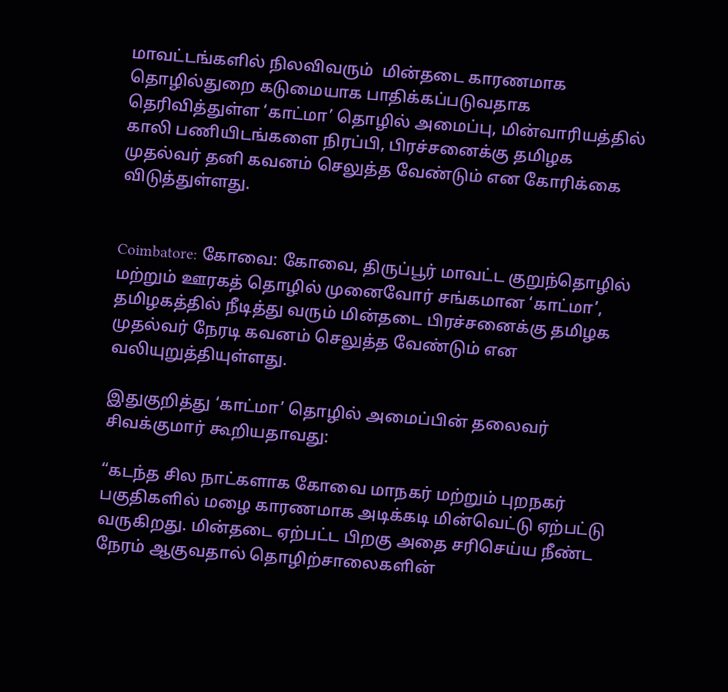மாவட்டங்களில் நிலவிவரும்  மின்தடை காரணமாக தொழில்துறை கடுமையாக பாதிக்கப்படுவதாக தெரிவித்துள்ள ‘காட்மா’ தொழில் அமைப்பு, மின்வாரியத்தில் காலி பணியிடங்களை நிரப்பி, பிரச்சனைக்கு தமிழக முதல்வர் தனி கவனம் செலுத்த வேண்டும் என கோரிக்கை விடுத்துள்ளது.


Coimbatore: கோவை: கோவை, திருப்பூர் மாவட்ட குறுந்தொழில் மற்றும் ஊரகத் தொழில் முனைவோர் சங்கமான ‘காட்மா’, தமிழகத்தில் நீடித்து வரும் மின்தடை பிரச்சனைக்கு தமிழக முதல்வர் நேரடி கவனம் செலுத்த வேண்டும் என வலியுறுத்தியுள்ளது.

இதுகுறித்து ‘காட்மா’ தொழில் அமைப்பின் தலைவர் சிவக்குமார் கூறியதாவது:

“கடந்த சில நாட்களாக கோவை மாநகர் மற்றும் புறநகர் பகுதிகளில் மழை காரணமாக அடிக்கடி மின்வெட்டு ஏற்பட்டு வருகிறது. மின்தடை ஏற்பட்ட பிறகு அதை சரிசெய்ய நீண்ட நேரம் ஆகுவதால் தொழிற்சாலைகளின்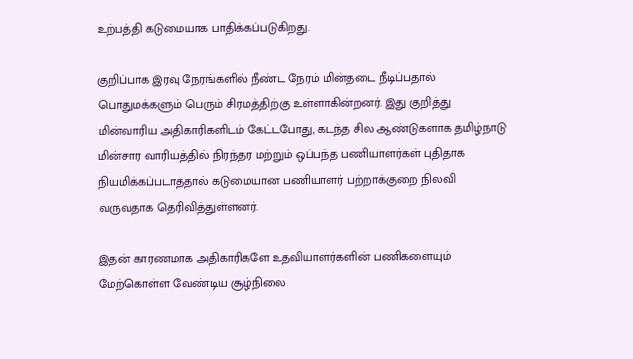உற்பத்தி கடுமையாக பாதிக்கப்படுகிறது.

குறிப்பாக இரவு நேரங்களில் நீண்ட நேரம் மின்தடை நீடிப்பதால் பொதுமக்களும் பெரும் சிரமத்திற்கு உள்ளாகின்றனர். இது குறித்து மின்வாரிய அதிகாரிகளிடம் கேட்டபோது, கடந்த சில ஆண்டுகளாக தமிழ்நாடு மின்சார வாரியத்தில் நிரந்தர மற்றும் ஒப்பந்த பணியாளர்கள் புதிதாக நியமிக்கப்படாததால் கடுமையான பணியாளர் பற்றாக்குறை நிலவி வருவதாக தெரிவித்துள்ளனர்.

இதன் காரணமாக அதிகாரிகளே உதவியாளர்களின் பணிகளையும் மேற்கொள்ள வேண்டிய சூழ்நிலை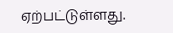ஏற்பட்டுள்ளது.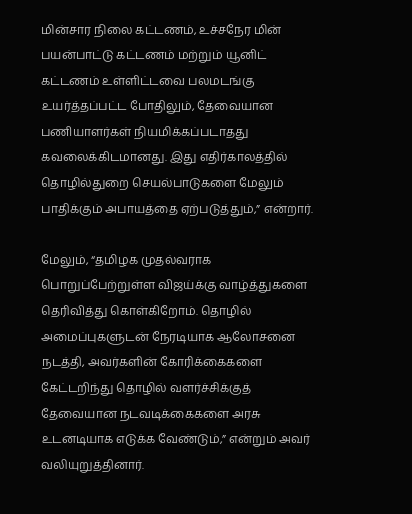மின்சார நிலை கட்டணம், உச்சநேர மின் பயன்பாட்டு கட்டணம் மற்றும் யூனிட் கட்டணம் உள்ளிட்டவை பலமடங்கு உயர்த்தப்பட்ட போதிலும், தேவையான பணியாளர்கள் நியமிக்கப்படாதது கவலைக்கிடமானது. இது எதிர்காலத்தில் தொழில்துறை செயல்பாடுகளை மேலும் பாதிக்கும் அபாயத்தை ஏற்படுத்தும்,” என்றார்.

மேலும், “தமிழக முதல்வராக பொறுப்பேற்றுள்ள விஜய்க்கு வாழ்த்துகளை தெரிவித்து கொள்கிறோம். தொழில் அமைப்புகளுடன் நேரடியாக ஆலோசனை நடத்தி, அவர்களின் கோரிக்கைகளை கேட்டறிந்து தொழில் வளர்ச்சிக்குத் தேவையான நடவடிக்கைகளை அரசு உடனடியாக எடுக்க வேண்டும்,” என்றும் அவர் வலியுறுத்தினார்.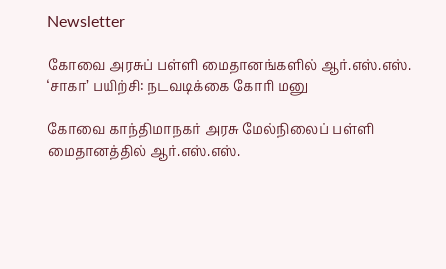Newsletter

கோவை அரசுப் பள்ளி மைதானங்களில் ஆர்.எஸ்.எஸ். ‘சாகா’ பயிற்சி: நடவடிக்கை கோரி மனு

கோவை காந்திமாநகர் அரசு மேல்நிலைப் பள்ளி மைதானத்தில் ஆர்.எஸ்.எஸ்.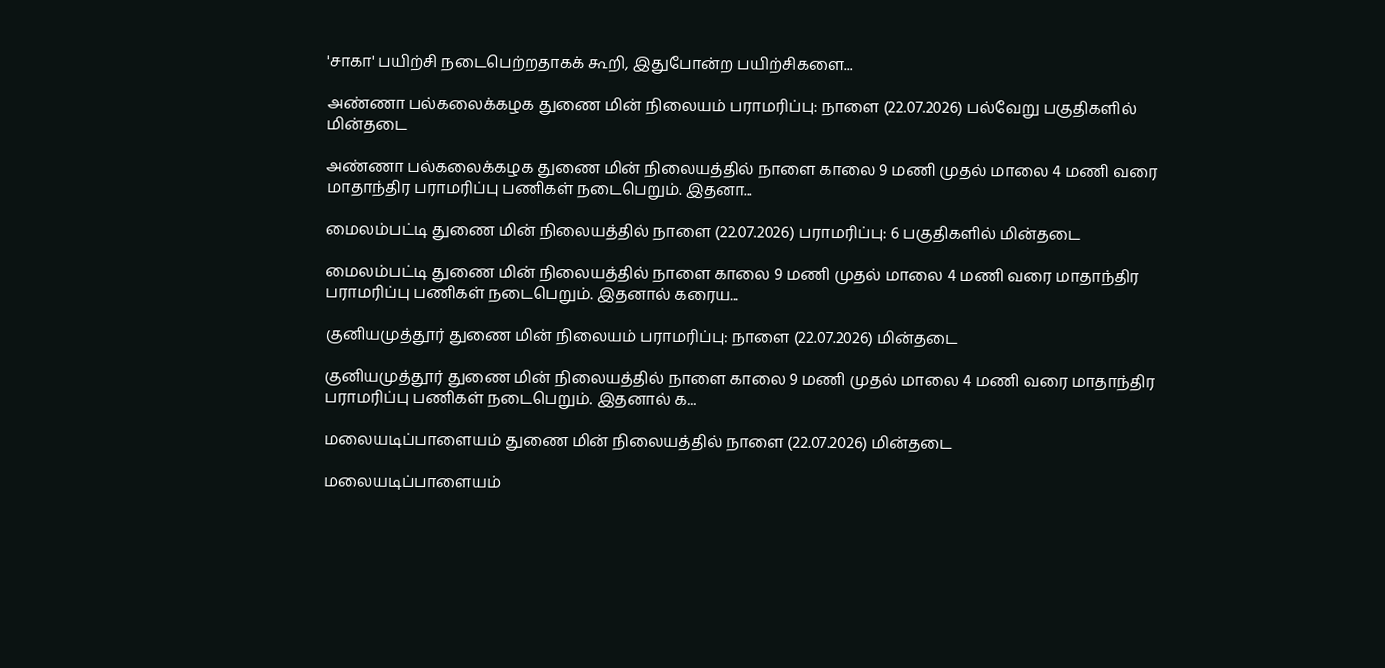'சாகா' பயிற்சி நடைபெற்றதாகக் கூறி, இதுபோன்ற பயிற்சிகளை...

அண்ணா பல்கலைக்கழக துணை மின் நிலையம் பராமரிப்பு: நாளை (22.07.2026) பல்வேறு பகுதிகளில் மின்தடை

அண்ணா பல்கலைக்கழக துணை மின் நிலையத்தில் நாளை காலை 9 மணி முதல் மாலை 4 மணி வரை மாதாந்திர பராமரிப்பு பணிகள் நடைபெறும். இதனா...

மைலம்பட்டி துணை மின் நிலையத்தில் நாளை (22.07.2026) பராமரிப்பு: 6 பகுதிகளில் மின்தடை

மைலம்பட்டி துணை மின் நிலையத்தில் நாளை காலை 9 மணி முதல் மாலை 4 மணி வரை மாதாந்திர பராமரிப்பு பணிகள் நடைபெறும். இதனால் கரைய...

குனியமுத்தூர் துணை மின் நிலையம் பராமரிப்பு: நாளை (22.07.2026) மின்தடை

குனியமுத்தூர் துணை மின் நிலையத்தில் நாளை காலை 9 மணி முதல் மாலை 4 மணி வரை மாதாந்திர பராமரிப்பு பணிகள் நடைபெறும். இதனால் க...

மலையடிப்பாளையம் துணை மின் நிலையத்தில் நாளை (22.07.2026) மின்தடை

மலையடிப்பாளையம்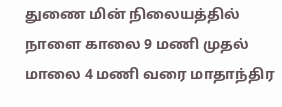துணை மின் நிலையத்தில் நாளை காலை 9 மணி முதல் மாலை 4 மணி வரை மாதாந்திர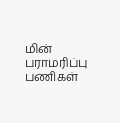மின் பராமரிப்பு பணிகள்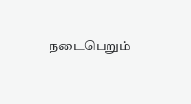நடைபெறும்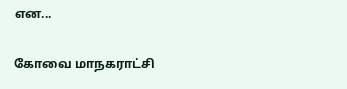என...

கோவை மாநகராட்சி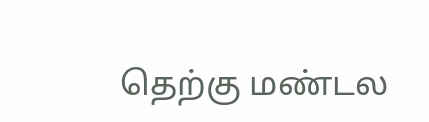தெற்கு மண்டல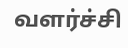வளர்ச்சி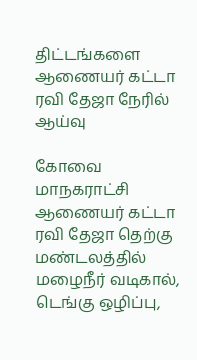திட்டங்களை ஆணையர் கட்டா ரவி தேஜா நேரில் ஆய்வு

கோவை மாநகராட்சி ஆணையர் கட்டா ரவி தேஜா தெற்கு மண்டலத்தில் மழைநீர் வடிகால், டெங்கு ஒழிப்பு,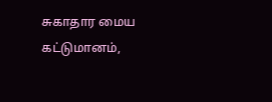சுகாதார மைய கட்டுமானம்,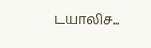டயாலிச...